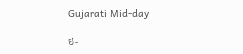Gujarati Mid-day

ઇ-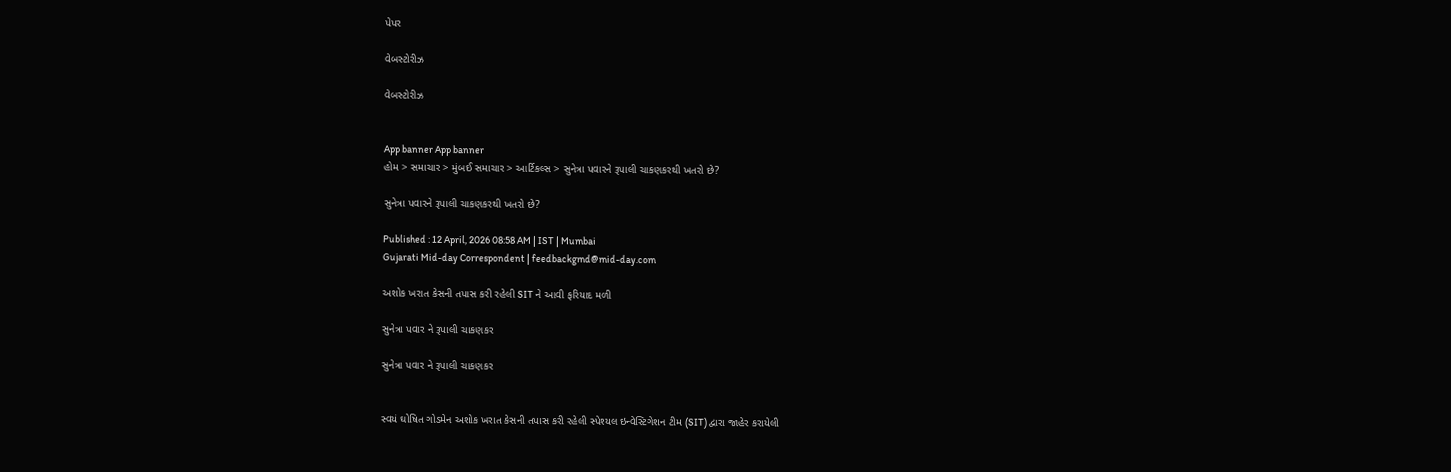પેપર

વેબસ્ટોરીઝ

વેબસ્ટોરીઝ


App banner App banner
હોમ > સમાચાર > મુંબઈ સમાચાર > આર્ટિકલ્સ > સુનેત્રા પવારને રૂપાલી ચાકણકરથી ખતરો છે?

સુનેત્રા પવારને રૂપાલી ચાકણકરથી ખતરો છે?

Published : 12 April, 2026 08:58 AM | IST | Mumbai
Gujarati Mid-day Correspondent | feedbackgmd@mid-day.com

અશોક ખરાત કેસની તપાસ કરી રહેલી SIT ને આવી ફરિયાદ મળી

સુનેત્રા પવાર ને રૂપાલી ચાકણકર

સુનેત્રા પવાર ને રૂપાલી ચાકણકર


સ્વયં ઘોષિત ગોડમેન અશોક ખરાત કેસની તપાસ કરી રહેલી સ્પેશ્યલ ઇન્વેસ્ટિગેશન ટીમ (SIT) દ્વારા જાહેર કરાયેલી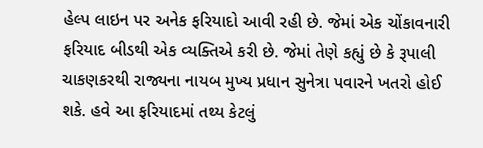હેલ્પ લાઇન પર અનેક ફરિયાદો આવી રહી છે. જેમાં એક ચોંકાવનારી ફરિયાદ બીડથી એક વ્યક્તિએ કરી છે. જેમાં તેણે કહ્યું છે કે રૂપાલી ચાકણકરથી રાજ્યના નાયબ મુખ્ય પ્રધાન સુનેત્રા પવારને ખતરો હોઈ શકે. હવે આ ફરિયાદમાં તથ્ય કેટલું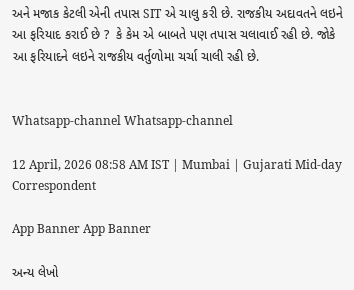અને મજાક કેટલી એની તપાસ SIT એ ચાલુ કરી છે. રાજકીય અદાવતને લઇને આ ફરિયાદ કરાઈ છે ?  કે કેમ એ બાબતે પણ તપાસ ચલાવાઈ રહી છે. જોકે  આ ફરિયાદને લઇને રાજકીય વર્તુળોમા ચર્ચા ચાલી રહી છે.


Whatsapp-channel Whatsapp-channel

12 April, 2026 08:58 AM IST | Mumbai | Gujarati Mid-day Correspondent

App Banner App Banner

અન્ય લેખો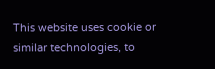This website uses cookie or similar technologies, to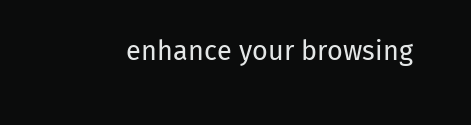enhance your browsing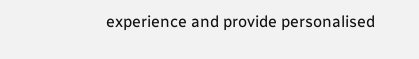experience and provide personalised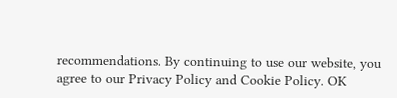recommendations. By continuing to use our website, you agree to our Privacy Policy and Cookie Policy. OK